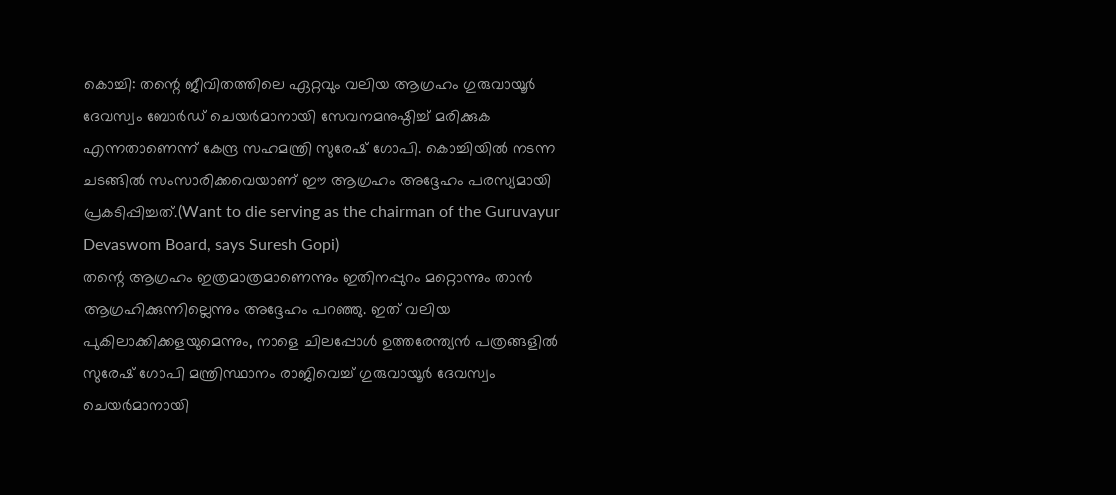കൊച്ചി: തന്റെ ജീവിതത്തിലെ ഏറ്റവും വലിയ ആഗ്രഹം ഗുരുവായൂർ ദേവസ്വം ബോർഡ് ചെയർമാനായി സേവനമനുഷ്ഠിച്ച് മരിക്കുക എന്നതാണെന്ന് കേന്ദ്ര സഹമന്ത്രി സുരേഷ് ഗോപി. കൊച്ചിയിൽ നടന്ന ചടങ്ങിൽ സംസാരിക്കവെയാണ് ഈ ആഗ്രഹം അദ്ദേഹം പരസ്യമായി പ്രകടിപ്പിച്ചത്.(Want to die serving as the chairman of the Guruvayur Devaswom Board, says Suresh Gopi)
തന്റെ ആഗ്രഹം ഇത്രമാത്രമാണെന്നും ഇതിനപ്പുറം മറ്റൊന്നും താൻ ആഗ്രഹിക്കുന്നില്ലെന്നും അദ്ദേഹം പറഞ്ഞു. ഇത് വലിയ പുകിലാക്കിക്കളയുമെന്നും, നാളെ ചിലപ്പോൾ ഉത്തരേന്ത്യൻ പത്രങ്ങളിൽ സുരേഷ് ഗോപി മന്ത്രിസ്ഥാനം രാജിവെച്ച് ഗുരുവായൂർ ദേവസ്വം ചെയർമാനായി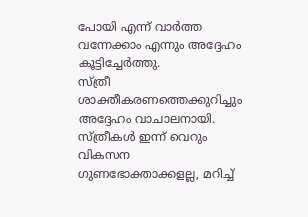പോയി എന്ന് വാർത്ത വന്നേക്കാം എന്നും അദ്ദേഹം കൂട്ടിച്ചേർത്തു.
സ്ത്രീ ശാക്തീകരണത്തെക്കുറിച്ചും അദ്ദേഹം വാചാലനായി. സ്ത്രീകൾ ഇന്ന് വെറും വികസന ഗുണഭോക്താക്കളല്ല, മറിച്ച്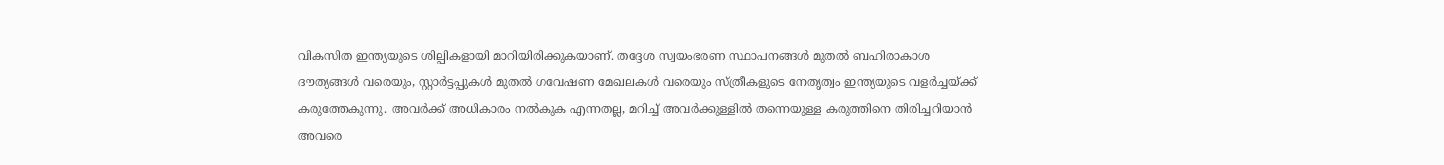വികസിത ഇന്ത്യയുടെ ശില്പികളായി മാറിയിരിക്കുകയാണ്. തദ്ദേശ സ്വയംഭരണ സ്ഥാപനങ്ങൾ മുതൽ ബഹിരാകാശ ദൗത്യങ്ങൾ വരെയും, സ്റ്റാർട്ടപ്പുകൾ മുതൽ ഗവേഷണ മേഖലകൾ വരെയും സ്ത്രീകളുടെ നേതൃത്വം ഇന്ത്യയുടെ വളർച്ചയ്ക്ക് കരുത്തേകുന്നു. അവർക്ക് അധികാരം നൽകുക എന്നതല്ല, മറിച്ച് അവർക്കുള്ളിൽ തന്നെയുള്ള കരുത്തിനെ തിരിച്ചറിയാൻ അവരെ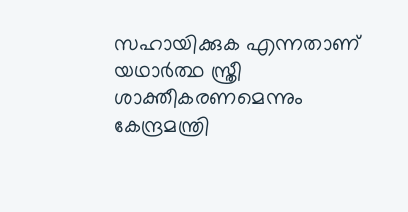സഹായിക്കുക എന്നതാണ് യഥാർത്ഥ സ്ത്രീ ശാക്തീകരണമെന്നും കേന്ദ്രമന്ത്രി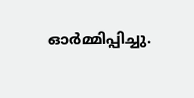ഓർമ്മിപ്പിച്ചു.